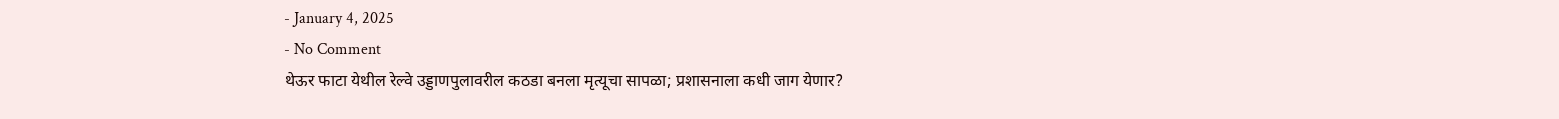- January 4, 2025
- No Comment
थेऊर फाटा येथील रेल्वे उड्डाणपुलावरील कठडा बनला मृत्यूचा सापळा; प्रशासनाला कधी जाग येणार?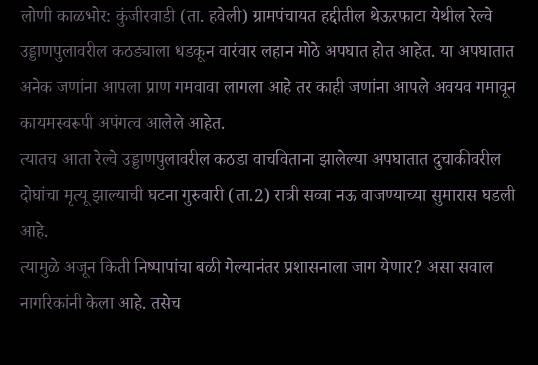लोणी काळभोर: कुंजीरवाडी (ता. हवेली) ग्रामपंचायत हद्दीतील थेऊरफाटा येथील रेल्वे उड्डाणपुलावरील कठड्याला धडकून वारंवार लहान मोठे अपघात होत आहेत. या अपघातात अनेक जणांना आपला प्राण गमवावा लागला आहे तर काही जणांना आपले अवयव गमावून कायमस्वरूपी अपंगत्व आलेले आहेत.
त्यातच आता रेल्वे उड्डाणपुलावरील कठडा वाचविताना झालेल्या अपघातात दुचाकीवरील दोघांचा मृत्यू झाल्याची घटना गुरुवारी (ता.2) रात्री सव्वा नऊ वाजण्याच्या सुमारास घडली आहे.
त्यामुळे अजून किती निष्पापांचा बळी गेल्यानंतर प्रशासनाला जाग येणार? असा सवाल नागरिकांनी केला आहे. तसेच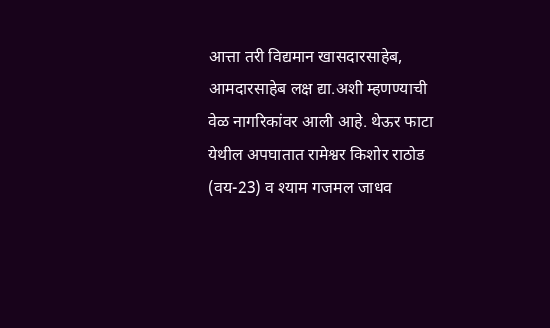आत्ता तरी विद्यमान खासदारसाहेब, आमदारसाहेब लक्ष द्या.अशी म्हणण्याची वेळ नागरिकांवर आली आहे. थेऊर फाटा येथील अपघातात रामेश्वर किशोर राठोड (वय-23) व श्याम गजमल जाधव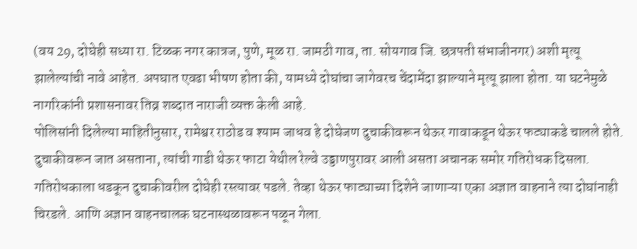(वय 29, दोघेही सध्या रा. टिळक नगर कात्रज, पुणे, मूळ रा. जामठी गाव, ता. सोयगाव जि. छत्रपती संभाजीनगर) अशी मृत्यू झालेल्यांची नावे आहेत. अपघात एवढा भीषण होता की, यामध्ये दोघांचा जागेवरच चेंदामेंदा झाल्याने मृत्यू झाला होता. या घटनेमुळे नागरिकांनी प्रशासनावर तिव्र शब्दात नाराजी व्यक्त केली आहे.
पोलिसांनी दिलेल्या माहितीनुसार, रामेश्वर राठोड व श्याम जाधव हे दोघेजण दुचाकीवरून थेऊर गावाकडून थेऊर फट्याकडे चालले होते. दुचाकीवरून जात असताना, त्यांची गाडी थेऊर फाटा येथील रेल्वे उड्डाणपुरावर आली असता अचानक समोर गतिरोधक दिसला. गतिरोधकाला धडकून दुचाकीवरील दोघेही रस्त्यावर पडले. तेव्हा थेऊर फाट्याच्या दिशेने जाणाऱ्या एका अज्ञात वाहनाने त्या दोघांनाही चिरडले. आणि अज्ञान वाहनचालक घटनास्थळावरून पळून गेला.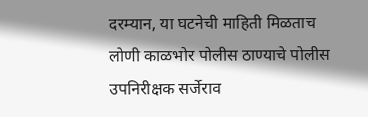दरम्यान, या घटनेची माहिती मिळताच लोणी काळभोर पोलीस ठाण्याचे पोलीस उपनिरीक्षक सर्जेराव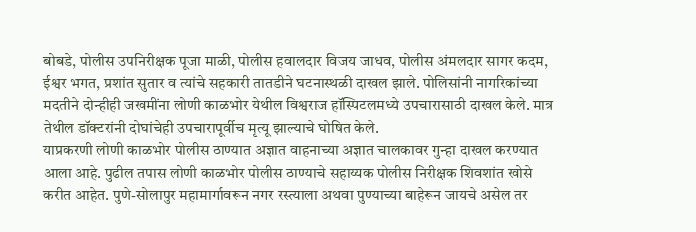बोबडे, पोलीस उपनिरीक्षक पूजा माळी, पोलीस हवालदार विजय जाधव, पोलीस अंमलदार सागर कदम, ईश्वर भगत, प्रशांत सुतार व त्यांचे सहकारी तातडीने घटनास्थळी दाखल झाले. पोलिसांनी नागरिकांच्या मदतीने दोन्हीही जखमींना लोणी काळभोर येथील विश्वराज हॉस्पिटलमध्ये उपचारासाठी दाखल केले. मात्र तेथील डॉक्टरांनी दोघांचेही उपचारापूर्वीच मृत्यू झाल्याचे घोषित केले.
याप्रकरणी लोणी काळभोर पोलीस ठाण्यात अज्ञात वाहनाच्या अज्ञात चालकावर गुन्हा दाखल करण्यात आला आहे. पुढील तपास लोणी काळभोर पोलीस ठाण्याचे सहाय्यक पोलीस निरीक्षक शिवशांत खोसे करीत आहेत. पुणे-सोलापुर महामार्गावरून नगर रस्त्याला अथवा पुण्याच्या बाहेरून जायचे असेल तर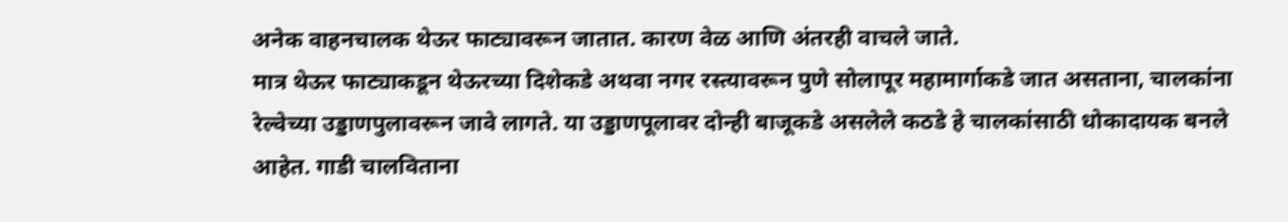अनेक वाहनचालक थेऊर फाट्यावरून जातात. कारण वेळ आणि अंतरही वाचले जाते.
मात्र थेऊर फाट्याकडून थेऊरच्या दिशेकडे अथवा नगर रस्त्यावरून पुणे सोलापूर महामार्गाकडे जात असताना, चालकांना रेल्वेच्या उड्डाणपुलावरून जावे लागते. या उड्डाणपूलावर दोन्ही बाजूकडे असलेले कठडे हे चालकांसाठी धोकादायक बनले आहेत. गाडी चालविताना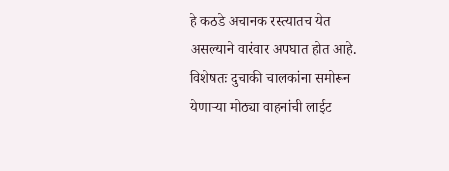हे कठडे अचानक रस्त्यातच येत असल्याने वारंवार अपघात होत आहे. विशेषतः दुचाकी चालकांना समोरून येणाऱ्या मोठ्या वाहनांची लाईट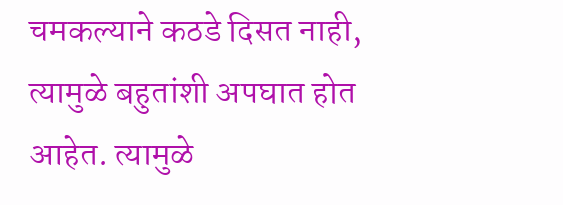चमकल्याने कठडे दिसत नाही, त्यामुळे बहुतांशी अपघात होत आहेत. त्यामुळे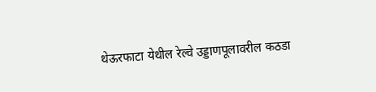थेऊरफाटा येथील रेल्वे उड्डाणपूलावरील कठडा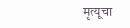मृत्यूचा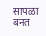सापळा बनत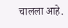चालला आहे.